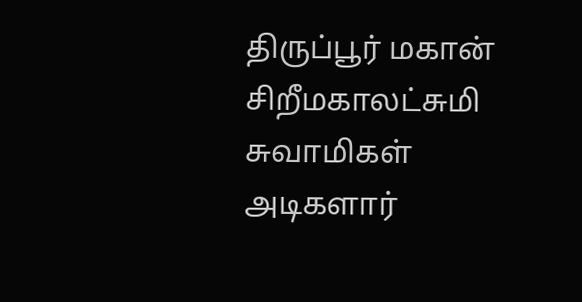திருப்பூர் மகான் சிறீமகாலட்சுமி சுவாமிகள் அடிகளார்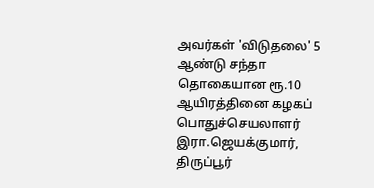அவர்கள் 'விடுதலை' 5 ஆண்டு சந்தா தொகையான ரூ.10 ஆயிரத்தினை கழகப் பொதுச்செயலாளர் இரா.ஜெயக்குமார், திருப்பூர்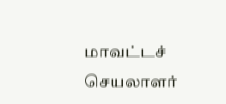மாவட்டச் செயலாளர்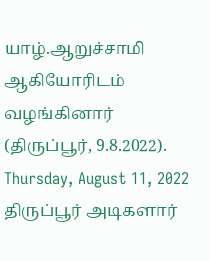யாழ்.ஆறுச்சாமி ஆகியோரிடம் வழங்கினார் (திருப்பூர், 9.8.2022).
Thursday, August 11, 2022
திருப்பூர் அடிகளார்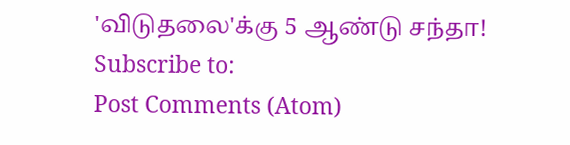'விடுதலை'க்கு 5 ஆண்டு சந்தா!
Subscribe to:
Post Comments (Atom)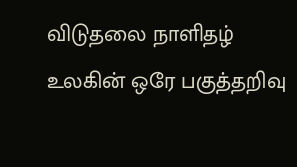விடுதலை நாளிதழ்
உலகின் ஒரே பகுத்தறிவு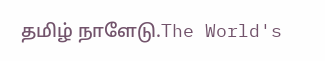தமிழ் நாளேடு.The World's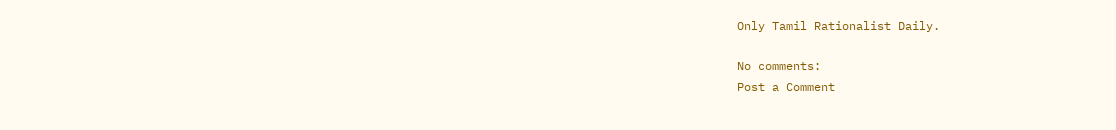Only Tamil Rationalist Daily.

No comments:
Post a Comment